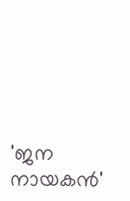'ജന നായകൻ'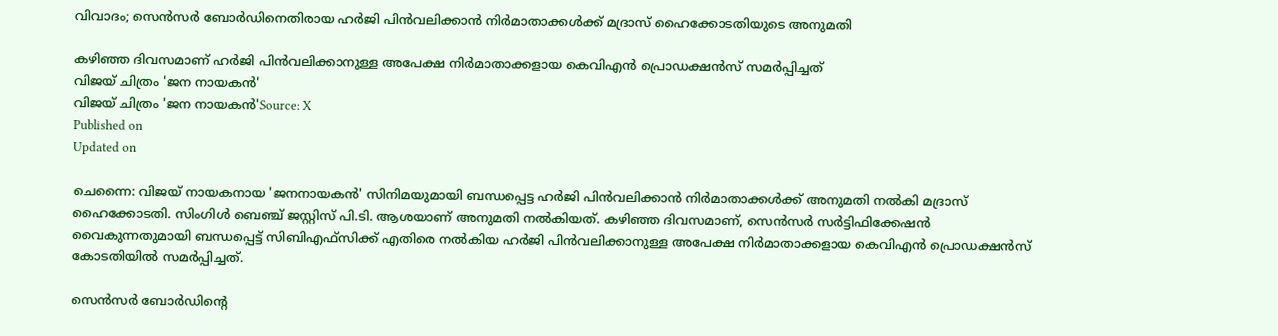വിവാദം; സെൻസർ ബോർഡിനെതിരായ ഹർജി പിൻവലിക്കാൻ നിർമാതാക്കൾക്ക് മദ്രാസ് ഹൈക്കോടതിയുടെ അനുമതി

കഴിഞ്ഞ ദിവസമാണ് ഹർജി പിൻവലിക്കാനുള്ള അപേക്ഷ നിർമാതാക്കളായ കെവിഎൻ പ്രൊഡക്ഷൻസ് സമർപ്പിച്ചത്
വിജയ് ചിത്രം 'ജന നായകൻ'
വിജയ് ചിത്രം 'ജന നായകൻ'Source: X
Published on
Updated on

ചെന്നൈ: വിജയ് നായകനായ 'ജനനായകൻ' സിനിമയുമായി ബന്ധപ്പെട്ട ഹർജി പിൻവലിക്കാൻ നിർമാതാക്കൾക്ക് അനുമതി നൽകി മദ്രാസ് ഹൈക്കോടതി. സിംഗിൾ ബെഞ്ച് ജസ്റ്റിസ് പി.ടി. ആശയാണ് അനുമതി നൽകിയത്. കഴിഞ്ഞ ദിവസമാണ്, സെൻസർ സർട്ടിഫിക്കേഷൻ വൈകുന്നതുമായി ബന്ധപ്പെട്ട് സിബിഎഫ്‌സിക്ക് എതിരെ നൽകിയ ഹർജി പിൻവലിക്കാനുള്ള അപേക്ഷ നിർമാതാക്കളായ കെവിഎൻ പ്രൊഡക്ഷൻസ് കോടതിയിൽ സമർപ്പിച്ചത്.

സെൻസർ ബോർഡിന്റെ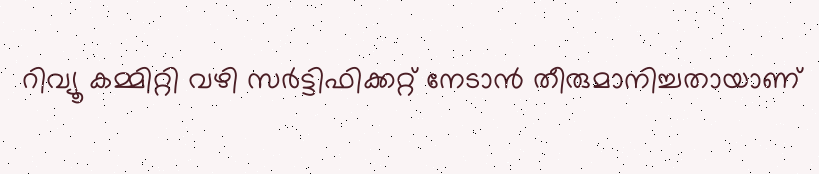റിവ്യൂ കമ്മിറ്റി വഴി സർട്ടിഫിക്കറ്റ് നേടാൻ തീരുമാനിച്ചതായാണ്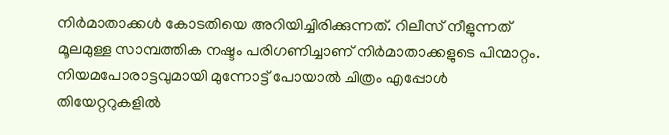നിർമാതാക്കൾ കോടതിയെ അറിയിച്ചിരിക്കുന്നത്. റിലീസ് നീളുന്നത് മൂലമുള്ള സാമ്പത്തിക നഷ്ടം പരിഗണിച്ചാണ് നിർമാതാക്കളുടെ പിന്മാറ്റം. നിയമപോരാട്ടവുമായി മുന്നോട്ട് പോയാൽ ചിത്രം എപ്പോള്‍ തിയേറ്ററുകളില്‍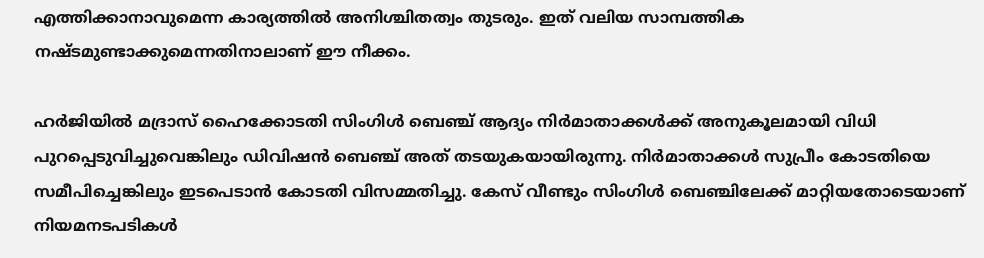എത്തിക്കാനാവുമെന്ന കാര്യത്തില്‍ അനിശ്ചിതത്വം തുടരും. ഇത് വലിയ സാമ്പത്തിക നഷ്ടമുണ്ടാക്കുമെന്നതിനാലാണ് ഈ നീക്കം.

ഹർജിയിൽ മദ്രാസ് ഹൈക്കോടതി സിംഗിൾ ബെഞ്ച് ആദ്യം നിർമാതാക്കൾക്ക് അനുകൂലമായി വിധി പുറപ്പെടുവിച്ചുവെങ്കിലും ഡിവിഷൻ ബെഞ്ച് അത് തടയുകയായിരുന്നു. നിർമാതാക്കൾ സുപ്രീം കോടതിയെ സമീപിച്ചെങ്കിലും ഇടപെടാൻ കോടതി വിസമ്മതിച്ചു. കേസ് വീണ്ടും സിംഗിൾ ബെഞ്ചിലേക്ക് മാറ്റിയതോടെയാണ് നിയമനടപടികൾ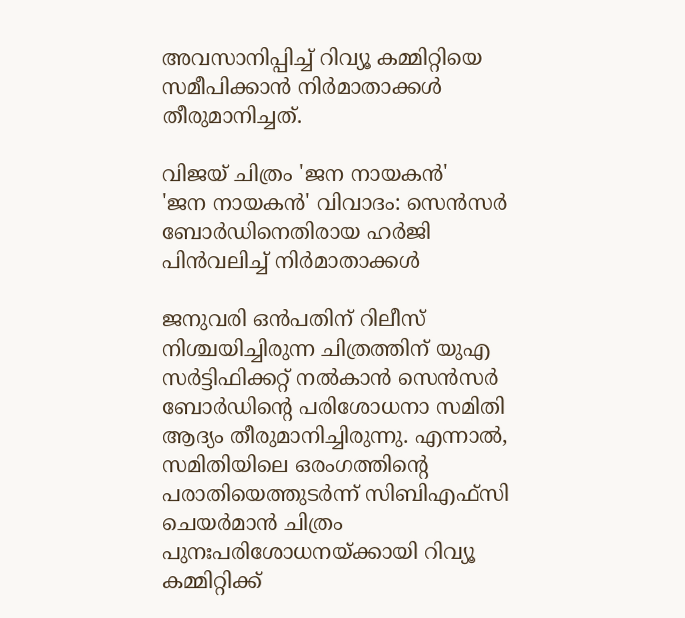അവസാനിപ്പിച്ച് റിവ്യൂ കമ്മിറ്റിയെ സമീപിക്കാൻ നിർമാതാക്കൾ തീരുമാനിച്ചത്.

വിജയ് ചിത്രം 'ജന നായകൻ'
'ജന നായകൻ' വിവാദം: സെൻസർ ബോർഡിനെതിരായ ഹർജി പിൻവലിച്ച് നിർമാതാക്കൾ

ജനുവരി ഒൻപതിന് റിലീസ് നിശ്ചയിച്ചിരുന്ന ചിത്രത്തിന് യുഎ സർട്ടിഫിക്കറ്റ് നൽകാൻ സെൻസർ ബോർഡിന്റെ പരിശോധനാ സമിതി ആദ്യം തീരുമാനിച്ചിരുന്നു. എന്നാൽ, സമിതിയിലെ ഒരംഗത്തിന്റെ പരാതിയെത്തുടർന്ന് സിബിഎഫ്സി ചെയർമാൻ ചിത്രം പുനഃപരിശോധനയ്ക്കായി റിവ്യൂ കമ്മിറ്റിക്ക്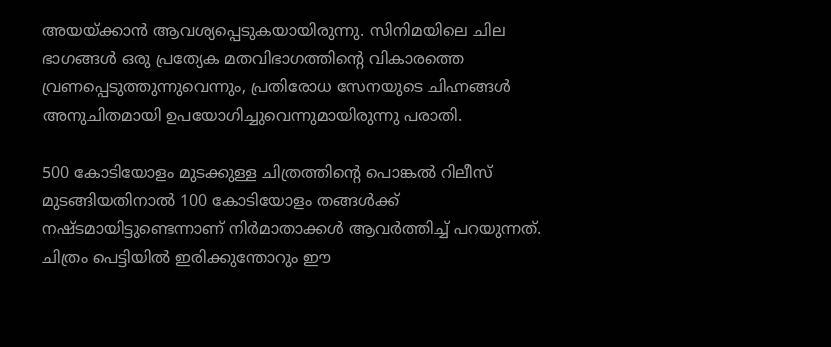അയയ്ക്കാൻ ആവശ്യപ്പെടുകയായിരുന്നു. സിനിമയിലെ ചില ഭാഗങ്ങൾ ഒരു പ്രത്യേക മതവിഭാഗത്തിന്റെ വികാരത്തെ വ്രണപ്പെടുത്തുന്നുവെന്നും, പ്രതിരോധ സേനയുടെ ചിഹ്നങ്ങൾ അനുചിതമായി ഉപയോഗിച്ചുവെന്നുമായിരുന്നു പരാതി.

500 കോടിയോളം മുടക്കുള്ള ചിത്രത്തിന്റെ പൊങ്കല്‍ റിലീസ് മുടങ്ങിയതിനാല്‍ 100 കോടിയോളം തങ്ങള്‍ക്ക് നഷ്ടമായിട്ടുണ്ടെന്നാണ് നിര്‍മാതാക്കള്‍ ആവര്‍ത്തിച്ച് പറയുന്നത്. ചിത്രം പെട്ടിയില്‍ ഇരിക്കുന്തോറും ഈ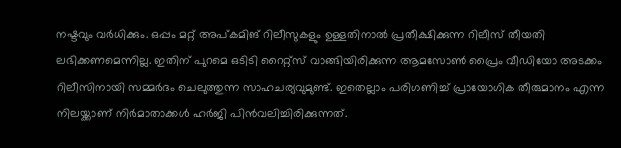നഷ്ടവും വര്‍ധിക്കും. ഒപ്പം മറ്റ് അപ്കമിങ് റിലീസുകളും ഉള്ളതിനാല്‍ പ്രതീക്ഷിക്കുന്ന റിലീസ് തീയതി ലഭിക്കണമെന്നില്ല. ഇതിന് പുറമെ ഒടിടി റൈറ്റ്സ് വാങ്ങിയിരിക്കുന്ന ആമസോണ്‍ പ്രൈം വീഡിയോ അടക്കം റിലീസിനായി സമ്മര്‍ദം ചെലുത്തുന്ന സാഹചര്യവുമുണ്ട്. ഇതെല്ലാം പരിഗണിച്ച് പ്രായോഗിക തീരുമാനം എന്ന നിലയ്ക്കാണ് നിര്‍മാതാക്കള്‍ ഹര്‍ജി പിന്‍വലിച്ചിരിക്കുന്നത്.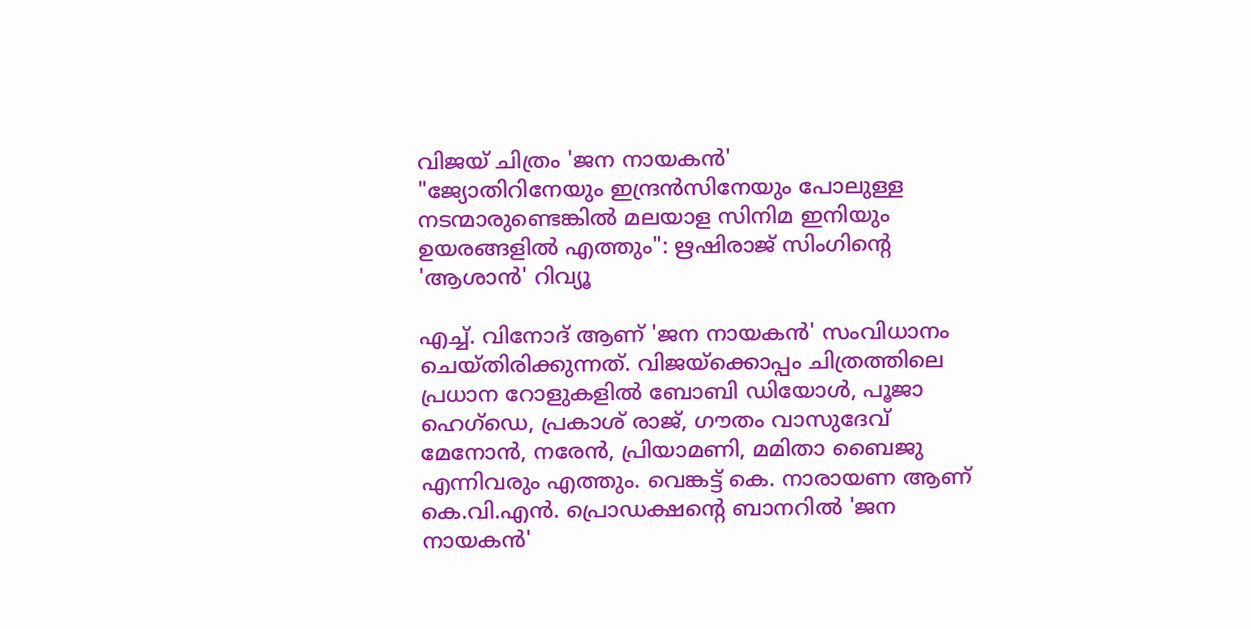വിജയ് ചിത്രം 'ജന നായകൻ'
"ജ്യോതിറിനേയും ഇന്ദ്രൻസിനേയും പോലുള്ള നടന്മാരുണ്ടെങ്കിൽ മലയാള സിനിമ ഇനിയും ഉയരങ്ങളിൽ എത്തും": ഋഷിരാജ് സിംഗിന്റെ 'ആശാൻ' റിവ്യൂ

എച്ച്. വിനോദ് ആണ് 'ജന നായകൻ' സംവിധാനം ചെയ്തിരിക്കുന്നത്. വിജയ്‌ക്കൊപ്പം ചിത്രത്തിലെ പ്രധാന റോളുകളിൽ ബോബി ഡിയോൾ, പൂജാ ഹെഗ്ഡെ, പ്രകാശ് രാജ്, ഗൗതം വാസുദേവ് മേനോൻ, നരേൻ, പ്രിയാമണി, മമിതാ ബൈജു എന്നിവരും എത്തും. വെങ്കട്ട് കെ. നാരായണ ആണ് കെ.വി.എൻ. പ്രൊഡക്ഷന്റെ ബാനറിൽ 'ജന നായകൻ'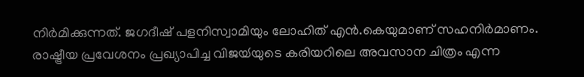നിർമിക്കുന്നത്. ജഗദീഷ് പളനിസ്വാമിയും ലോഹിത് എൻ.കെയുമാണ് സഹനിർമാണം. രാഷ്ട്രീയ പ്രവേശനം പ്രഖ്യാപിച്ച വിജയ്‍യുടെ കരിയറിലെ അവസാന ചിത്രം എന്ന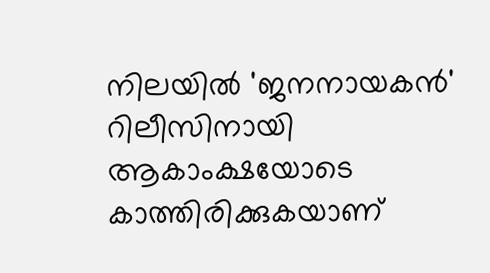നിലയിൽ 'ജനനായകൻ' റിലീസിനായി ആകാംക്ഷയോടെ കാത്തിരിക്കുകയാണ്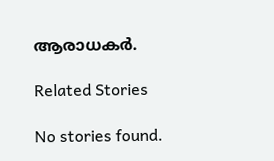ആരാധകർ.

Related Stories

No stories found.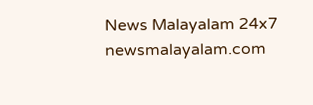News Malayalam 24x7
newsmalayalam.com